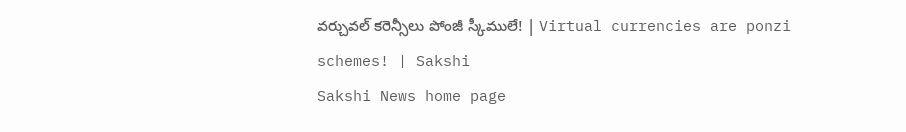వర్చువల్‌ కరెన్సీలు పోంజీ స్కీములే! | Virtual currencies are ponzi schemes! | Sakshi
Sakshi News home page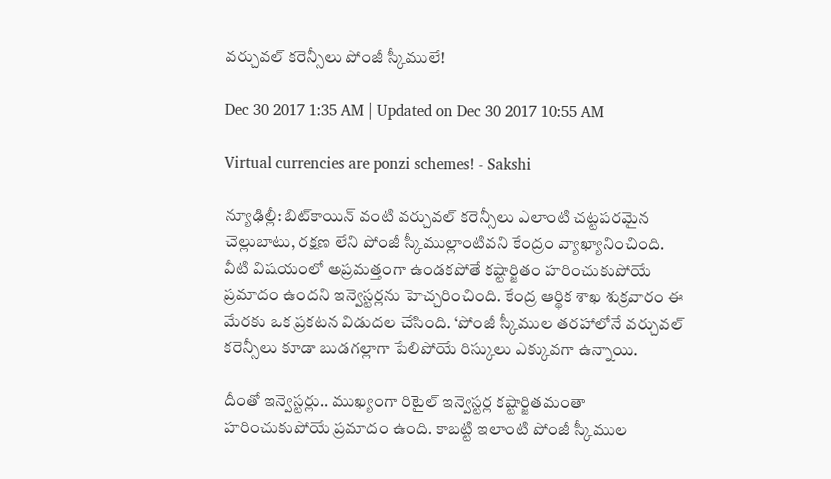వర్చువల్‌ కరెన్సీలు పోంజీ స్కీములే!

Dec 30 2017 1:35 AM | Updated on Dec 30 2017 10:55 AM

Virtual currencies are ponzi schemes! - Sakshi

న్యూఢిల్లీ: బిట్‌కాయిన్‌ వంటి వర్చువల్‌ కరెన్సీలు ఎలాంటి చట్టపరమైన చెల్లుబాటు, రక్షణ లేని పోంజీ స్కీముల్లాంటివని కేంద్రం వ్యాఖ్యానించింది. వీటి విషయంలో అప్రమత్తంగా ఉండకపోతే కష్టార్జితం హరించుకుపోయే ప్రమాదం ఉందని ఇన్వెస్టర్లను హెచ్చరించింది. కేంద్ర ఆర్థిక శాఖ శుక్రవారం ఈ మేరకు ఒక ప్రకటన విడుదల చేసింది. ‘పోంజీ స్కీముల తరహాలోనే వర్చువల్‌ కరెన్సీలు కూడా బుడగల్లాగా పేలిపోయే రిస్కులు ఎక్కువగా ఉన్నాయి.

దీంతో ఇన్వెస్టర్లు.. ముఖ్యంగా రిటైల్‌ ఇన్వెస్టర్ల కష్టార్జితమంతా హరించుకుపోయే ప్రమాదం ఉంది. కాబట్టి ఇలాంటి పోంజీ స్కీముల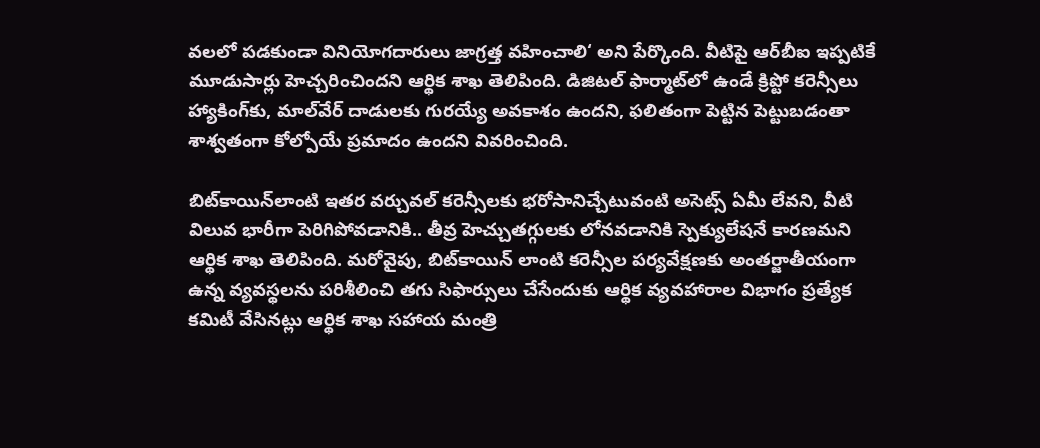వలలో పడకుండా వినియోగదారులు జాగ్రత్త వహించాలి‘ అని పేర్కొంది. వీటిపై ఆర్‌బీఐ ఇప్పటికే మూడుసార్లు హెచ్చరించిందని ఆర్థిక శాఖ తెలిపింది. డిజిటల్‌ ఫార్మాట్‌లో ఉండే క్రిప్టో కరెన్సీలు హ్యాకింగ్‌కు, మాల్‌వేర్‌ దాడులకు గురయ్యే అవకాశం ఉందని, ఫలితంగా పెట్టిన పెట్టుబడంతా శాశ్వతంగా కోల్పోయే ప్రమాదం ఉందని వివరించింది.

బిట్‌కాయిన్‌లాంటి ఇతర వర్చువల్‌ కరెన్సీలకు భరోసానిచ్చేటువంటి అసెట్స్‌ ఏమీ లేవని, వీటి విలువ భారీగా పెరిగిపోవడానికి.. తీవ్ర హెచ్చుతగ్గులకు లోనవడానికి స్పెక్యులేషనే కారణమని ఆర్థిక శాఖ తెలిపింది. మరోవైపు, బిట్‌కాయిన్‌ లాంటి కరెన్సీల పర్యవేక్షణకు అంతర్జాతీయంగా ఉన్న వ్యవస్థలను పరిశీలించి తగు సిఫార్సులు చేసేందుకు ఆర్థిక వ్యవహారాల విభాగం ప్రత్యేక కమిటీ వేసినట్లు ఆర్థిక శాఖ సహాయ మంత్రి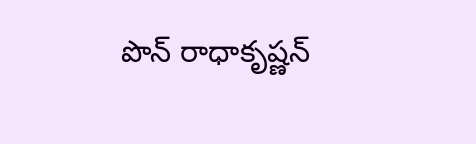పొన్‌ రాధాకృష్ణన్‌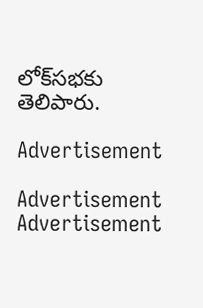లోక్‌సభకు తెలిపారు.

Advertisement

Advertisement
Advertisement